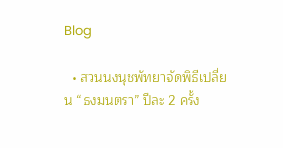Blog

  • สวนนงนุชพัทยาจัดพิธีเปลี่ยน “ธงมนตรา” ปีละ 2 ครั้ง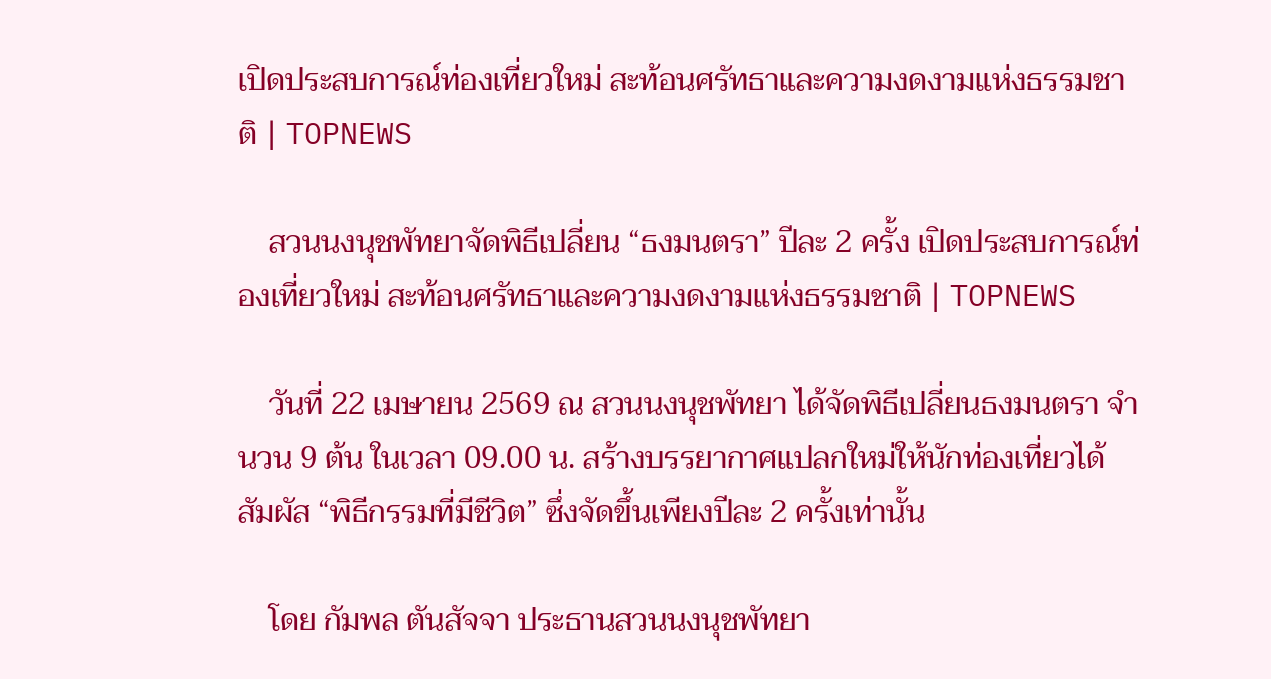เปิดประสบการณ์ท่องเที่ยวใหม่ สะท้อนศรัทธาและความงดงามแห่งธรรมชาติ | TOPNEWS

    สวนนงนุชพัทยาจัดพิธีเปลี่ยน “ธงมนตรา” ปีละ 2 ครั้ง เปิดประสบการณ์ท่องเที่ยวใหม่ สะท้อนศรัทธาและความงดงามแห่งธรรมชาติ | TOPNEWS

    วันที่ 22 เมษายน 2569 ณ สวนนงนุชพัทยา ได้จัดพิธีเปลี่ยนธงมนตรา จำนวน 9 ต้น ในเวลา 09.00 น. สร้างบรรยากาศแปลกใหม่ให้นักท่องเที่ยวได้สัมผัส “พิธีกรรมที่มีชีวิต” ซึ่งจัดขึ้นเพียงปีละ 2 ครั้งเท่านั้น

    โดย กัมพล ตันสัจจา ประธานสวนนงนุชพัทยา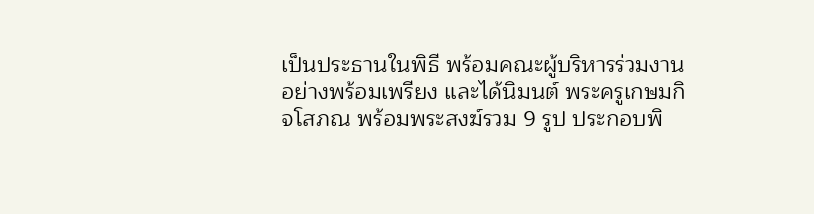เป็นประธานในพิธี พร้อมคณะผู้บริหารร่วมงานอย่างพร้อมเพรียง และได้นิมนต์ พระครูเกษมกิจโสภณ พร้อมพระสงฆ์รวม 9 รูป ประกอบพิ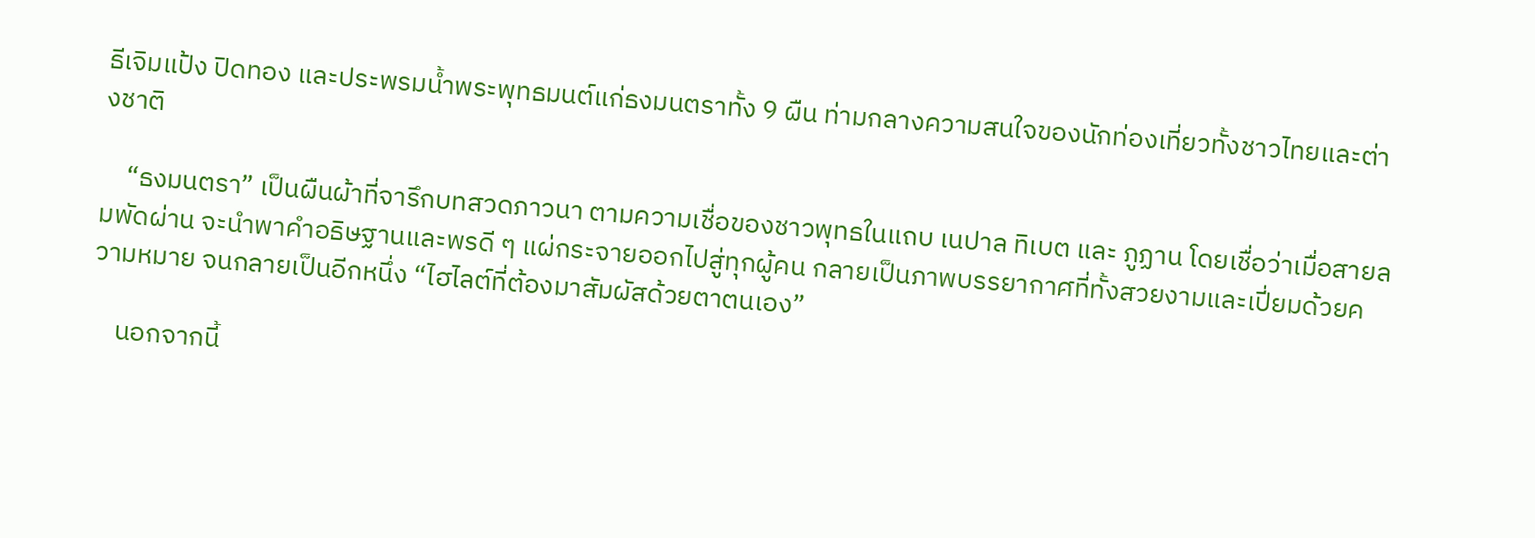ธีเจิมแป้ง ปิดทอง และประพรมน้ำพระพุทธมนต์แก่ธงมนตราทั้ง 9 ผืน ท่ามกลางความสนใจของนักท่องเที่ยวทั้งชาวไทยและต่างชาติ

    “ธงมนตรา” เป็นผืนผ้าที่จารึกบทสวดภาวนา ตามความเชื่อของชาวพุทธในแถบ เนปาล ทิเบต และ ภูฏาน โดยเชื่อว่าเมื่อสายลมพัดผ่าน จะนำพาคำอธิษฐานและพรดี ๆ แผ่กระจายออกไปสู่ทุกผู้คน กลายเป็นภาพบรรยากาศที่ทั้งสวยงามและเปี่ยมด้วยความหมาย จนกลายเป็นอีกหนึ่ง “ไฮไลต์ที่ต้องมาสัมผัสด้วยตาตนเอง”

    นอกจากนี้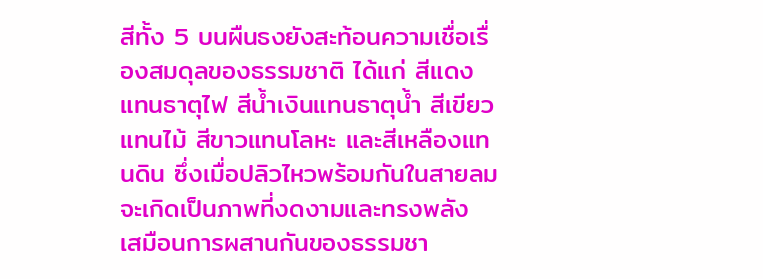สีทั้ง 5 บนผืนธงยังสะท้อนความเชื่อเรื่องสมดุลของธรรมชาติ ได้แก่ สีแดงแทนธาตุไฟ สีน้ำเงินแทนธาตุน้ำ สีเขียวแทนไม้ สีขาวแทนโลหะ และสีเหลืองแทนดิน ซึ่งเมื่อปลิวไหวพร้อมกันในสายลม จะเกิดเป็นภาพที่งดงามและทรงพลัง เสมือนการผสานกันของธรรมชา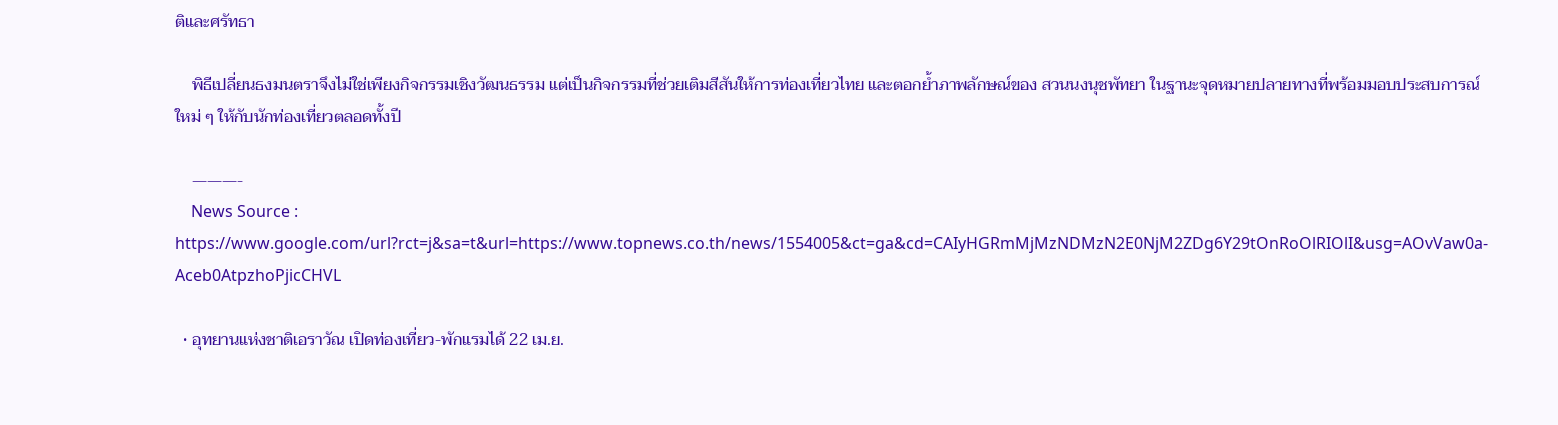ติและศรัทธา

    พิธีเปลี่ยนธงมนตราจึงไม่ใช่เพียงกิจกรรมเชิงวัฒนธรรม แต่เป็นกิจกรรมที่ช่วยเติมสีสันให้การท่องเที่ยวไทย และตอกย้ำภาพลักษณ์ของ สวนนงนุชพัทยา ในฐานะจุดหมายปลายทางที่พร้อมมอบประสบการณ์ใหม่ ๆ ให้กับนักท่องเที่ยวตลอดทั้งปี

    ———-
    News Source : https://www.google.com/url?rct=j&sa=t&url=https://www.topnews.co.th/news/1554005&ct=ga&cd=CAIyHGRmMjMzNDMzN2E0NjM2ZDg6Y29tOnRoOlRIOlI&usg=AOvVaw0a-Aceb0AtpzhoPjicCHVL

  • อุทยานแห่งชาติเอราวัณ เปิดท่องเที่ยว-พักแรมได้ 22 เม.ย.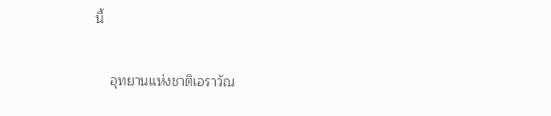นี้

    อุทยานแห่งชาติเอราวัณ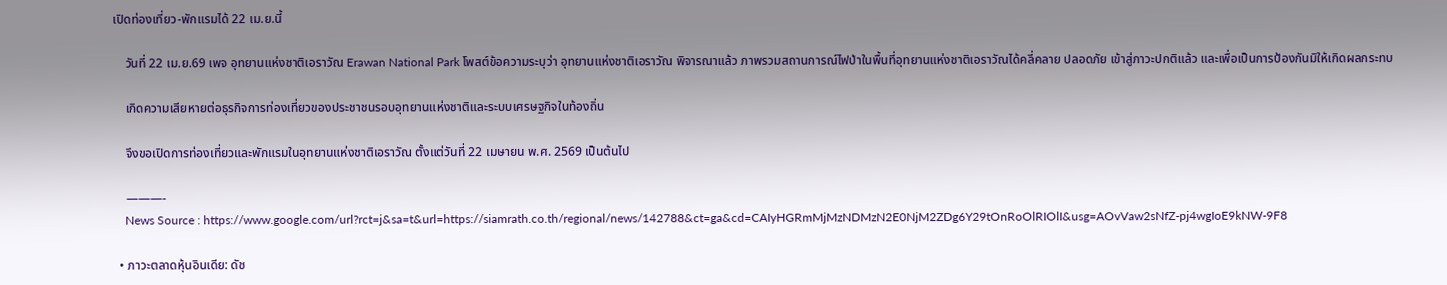เปิดท่องเที่ยว-พักแรมได้ 22 เม.ย.นี้

    วันที่ 22 เม.ย.69 เพจ อุทยานแห่งชาติเอราวัณ Erawan National Park โพสต์ข้อความระบุว่า อุทยานแห่งชาติเอราวัณ พิจารณาแล้ว ภาพรวมสถานการณ์ไฟป่าในพื้นที่อุทยานแห่งชาติเอราวัณได้คลี่คลาย ปลอดภัย เข้าสู่ภาวะปกติแล้ว และเพื่อเป็นการป้องกันมิให้เกิดผลกระทบ

    เกิดความเสียหายต่อธุรกิจการท่องเที่ยวของประชาชนรอบอุทยานแห่งชาติและระบบเศรษฐกิจในท้องถิ่น

    จึงขอเปิดการท่องเที่ยวและพักแรมในอุทยานแห่งชาติเอราวัณ ตั้งแต่วันที่ 22 เมษายน พ.ศ. 2569 เป็นต้นไป

    ———-
    News Source : https://www.google.com/url?rct=j&sa=t&url=https://siamrath.co.th/regional/news/142788&ct=ga&cd=CAIyHGRmMjMzNDMzN2E0NjM2ZDg6Y29tOnRoOlRIOlI&usg=AOvVaw2sNfZ-pj4wgIoE9kNW-9F8

  • ภาวะตลาดหุ้นอินเดีย: ดัช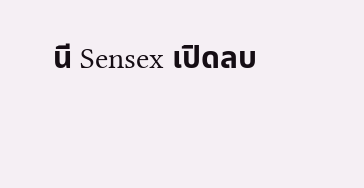นี Sensex เปิดลบ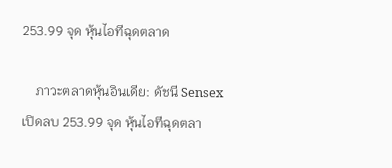253.99 จุด หุ้นไอทีฉุดตลาด

    ภาวะตลาดหุ้นอินเดีย: ดัชนี Sensex เปิดลบ 253.99 จุด หุ้นไอทีฉุดตลา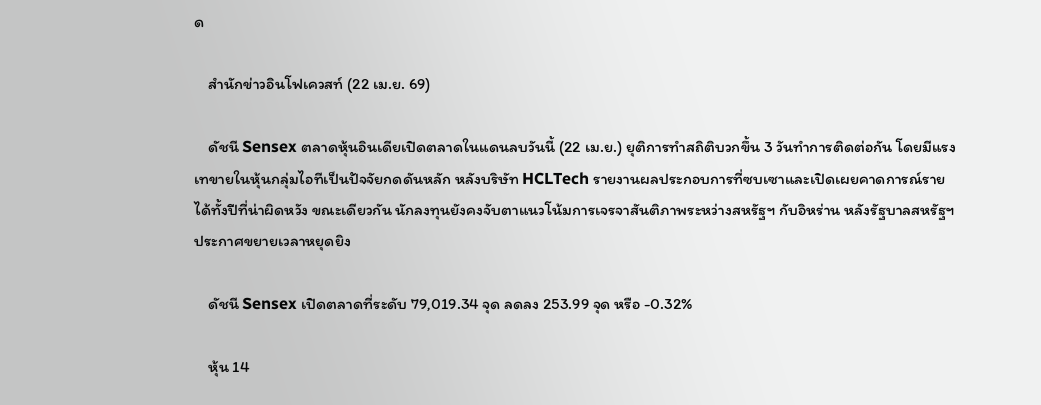ด

    สำนักข่าวอินโฟเควสท์ (22 เม.ย. 69)

    ดัชนี Sensex ตลาดหุ้นอินเดียเปิดตลาดในแดนลบวันนี้ (22 เม.ย.) ยุติการทำสถิติบวกขึ้น 3 วันทำการติดต่อกัน โดยมีแรงเทขายในหุ้นกลุ่มไอทีเป็นปัจจัยกดดันหลัก หลังบริษัท HCLTech รายงานผลประกอบการที่ซบเซาและเปิดเผยคาดการณ์รายได้ทั้งปีที่น่าผิดหวัง ขณะเดียวกัน นักลงทุนยังคงจับตาแนวโน้มการเจรจาสันติภาพระหว่างสหรัฐฯ กับอิหร่าน หลังรัฐบาลสหรัฐฯ ประกาศขยายเวลาหยุดยิง

    ดัชนี Sensex เปิดตลาดที่ระดับ 79,019.34 จุด ลดลง 253.99 จุด หรือ -0.32%

    หุ้น 14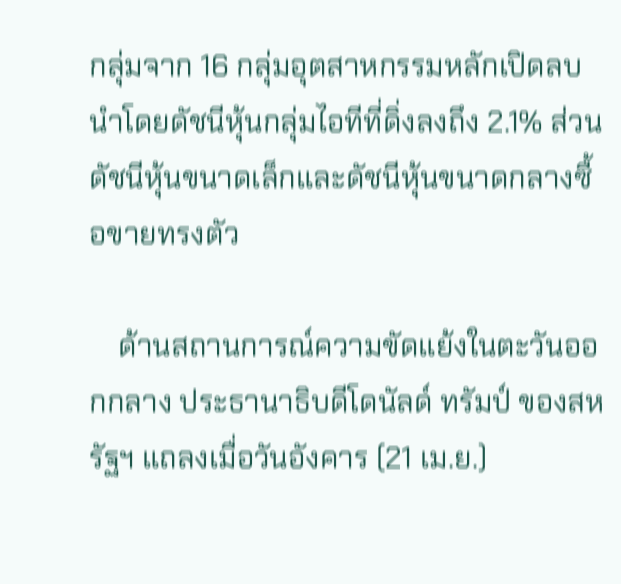กลุ่มจาก 16 กลุ่มอุตสาหกรรมหลักเปิดลบ นำโดยดัชนีหุ้นกลุ่มไอทีที่ดิ่งลงถึง 2.1% ส่วนดัชนีหุ้นขนาดเล็กและดัชนีหุ้นขนาดกลางซื้อขายทรงตัว

    ด้านสถานการณ์ความขัดแย้งในตะวันออกกลาง ประธานาธิบดีโดนัลด์ ทรัมป์ ของสหรัฐฯ แถลงเมื่อวันอังคาร (21 เม.ย.)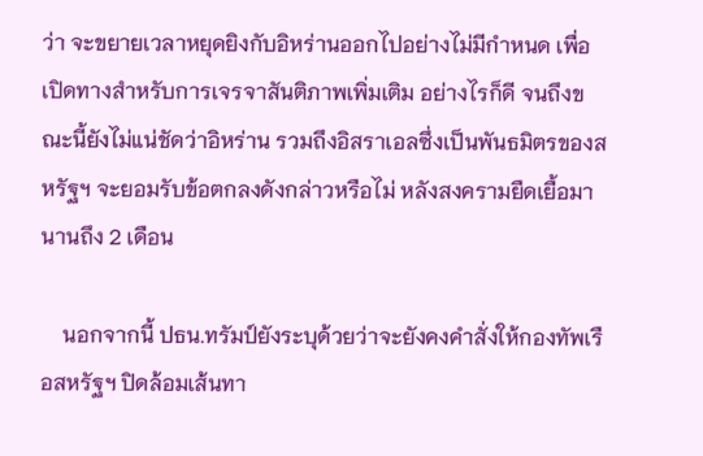ว่า จะขยายเวลาหยุดยิงกับอิหร่านออกไปอย่างไม่มีกำหนด เพื่อเปิดทางสำหรับการเจรจาสันติภาพเพิ่มเติม อย่างไรก็ดี จนถึงขณะนี้ยังไม่แน่ชัดว่าอิหร่าน รวมถึงอิสราเอลซึ่งเป็นพันธมิตรของสหรัฐฯ จะยอมรับข้อตกลงดังกล่าวหรือไม่ หลังสงครามยืดเยื้อมานานถึง 2 เดือน

    นอกจากนี้ ปธน.ทรัมป์ยังระบุด้วยว่าจะยังคงคำสั่งให้กองทัพเรือสหรัฐฯ ปิดล้อมเส้นทา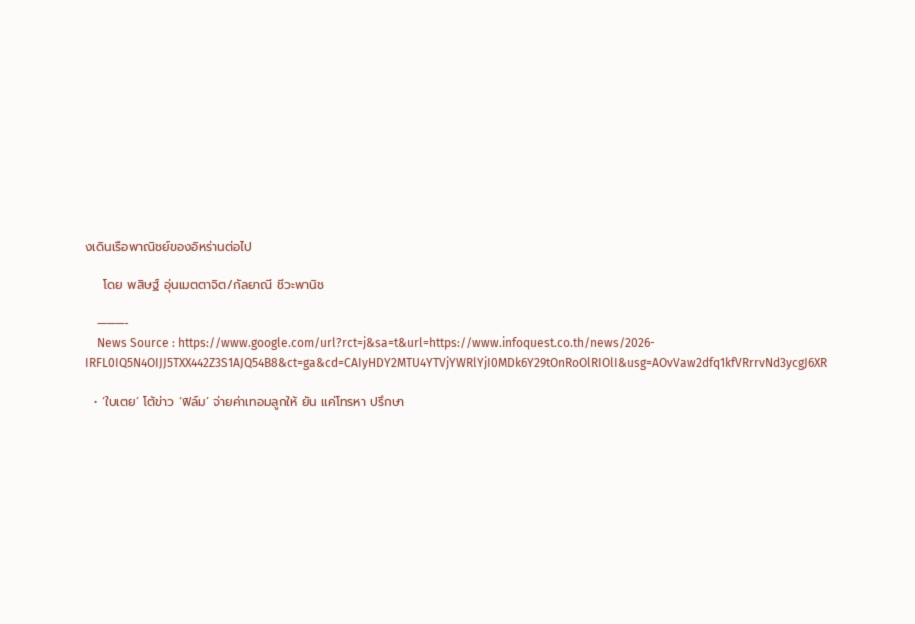งเดินเรือพาณิชย์ของอิหร่านต่อไป

    โดย พสิษฐ์ อุ่นเมตตาจิต/กัลยาณี ชีวะพานิช

    ———-
    News Source : https://www.google.com/url?rct=j&sa=t&url=https://www.infoquest.co.th/news/2026-IRFL0IQ5N4OIJJ5TXX442Z3S1AJQ54B8&ct=ga&cd=CAIyHDY2MTU4YTVjYWRlYjI0MDk6Y29tOnRoOlRIOlI&usg=AOvVaw2dfq1kfVRrrvNd3ycgJ6XR

  • ‘ใบเตย’ โต้ข่าว ‘ฟิล์ม’ จ่ายค่าเทอมลูกให้ ยัน แค่โทรหา ปรึกษา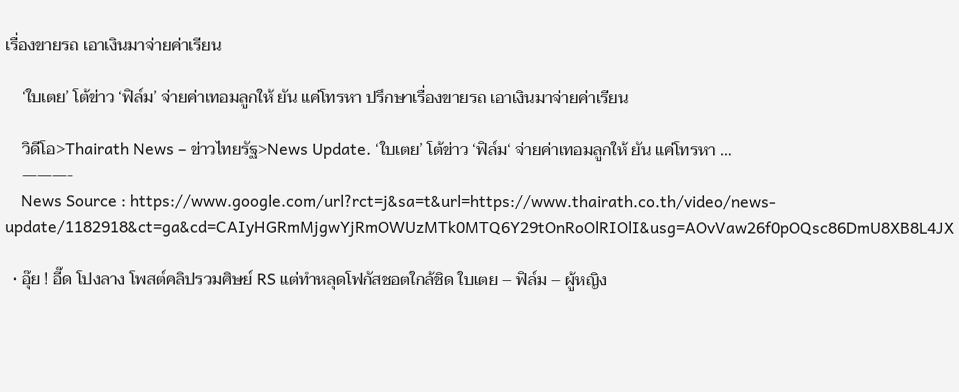เรื่องขายรถ เอาเงินมาจ่ายค่าเรียน

    ‘ใบเตย’ โต้ข่าว ‘ฟิล์ม’ จ่ายค่าเทอมลูกให้ ยัน แค่โทรหา ปรึกษาเรื่องขายรถ เอาเงินมาจ่ายค่าเรียน

    วิดีโอ>Thairath News – ข่าวไทยรัฐ>News Update. ‘ใบเตย’ โต้ข่าว ‘ฟิล์ม‘ จ่ายค่าเทอมลูกให้ ยัน แค่โทรหา …
    ———-
    News Source : https://www.google.com/url?rct=j&sa=t&url=https://www.thairath.co.th/video/news-update/1182918&ct=ga&cd=CAIyHGRmMjgwYjRmOWUzMTk0MTQ6Y29tOnRoOlRIOlI&usg=AOvVaw26f0pOQsc86DmU8XB8L4JX

  • อุ๊ย ! อี๊ด โปงลาง โพสต์คลิปรวมศิษย์ RS แต่ทำหลุดโฟกัสชอตใกล้ชิด ใบเตย – ฟิล์ม – ผู้หญิง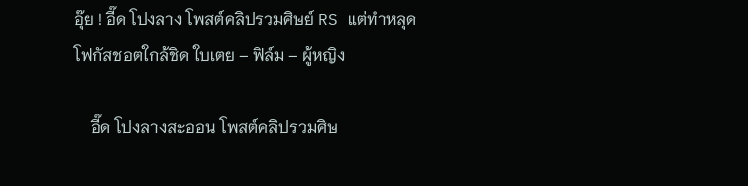อุ๊ย ! อี๊ด โปงลาง โพสต์คลิปรวมศิษย์ RS แต่ทำหลุดโฟกัสชอตใกล้ชิด ใบเตย – ฟิล์ม – ผู้หญิง

    อี๊ด โปงลางสะออน โพสต์คลิปรวมศิษ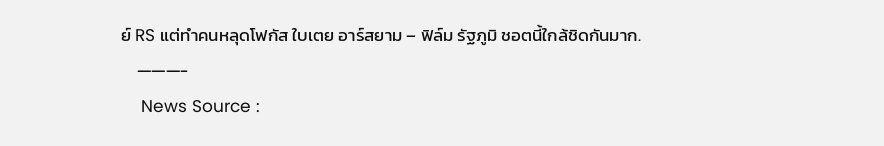ย์ RS แต่ทำคนหลุดโฟกัส ใบเตย อาร์สยาม – ฟิล์ม รัฐภูมิ ชอตนี้ใกล้ชิดกันมาก.
    ———-
    News Source :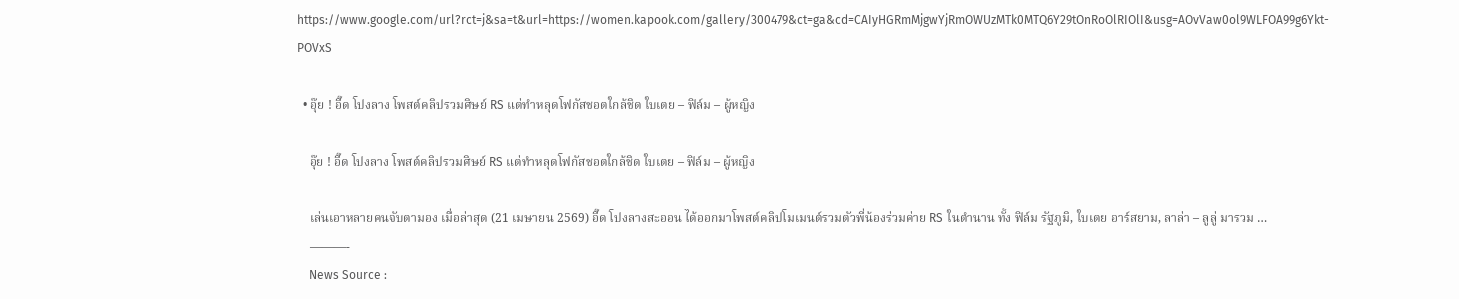https://www.google.com/url?rct=j&sa=t&url=https://women.kapook.com/gallery/300479&ct=ga&cd=CAIyHGRmMjgwYjRmOWUzMTk0MTQ6Y29tOnRoOlRIOlI&usg=AOvVaw0ol9WLFOA99g6Ykt-POVxS

  • อุ๊ย ! อี๊ด โปงลาง โพสต์คลิปรวมศิษย์ RS แต่ทำหลุดโฟกัสชอตใกล้ชิด ใบเตย – ฟิล์ม – ผู้หญิง

    อุ๊ย ! อี๊ด โปงลาง โพสต์คลิปรวมศิษย์ RS แต่ทำหลุดโฟกัสชอตใกล้ชิด ใบเตย – ฟิล์ม – ผู้หญิง

    เล่นเอาหลายคนจับตามอง เมื่อล่าสุด (21 เมษายน 2569) อี๊ด โปงลางสะออน ได้ออกมาโพสต์คลิปโมเมนต์รวมตัวพี่น้องร่วมค่าย RS ในตำนาน ทั้ง ฟิล์ม รัฐภูมิ, ใบเตย อาร์สยาม, ลาล่า – ลูลู่ มารวม …
    ———-
    News Source :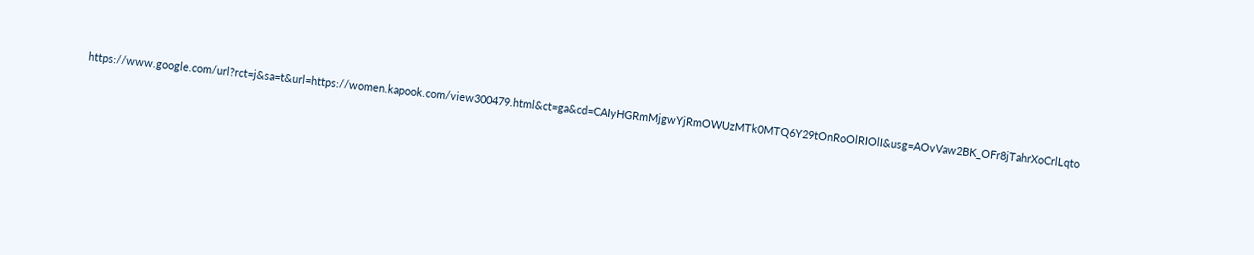https://www.google.com/url?rct=j&sa=t&url=https://women.kapook.com/view300479.html&ct=ga&cd=CAIyHGRmMjgwYjRmOWUzMTk0MTQ6Y29tOnRoOlRIOlI&usg=AOvVaw2BK_OFr8jTahrXoCrlLqto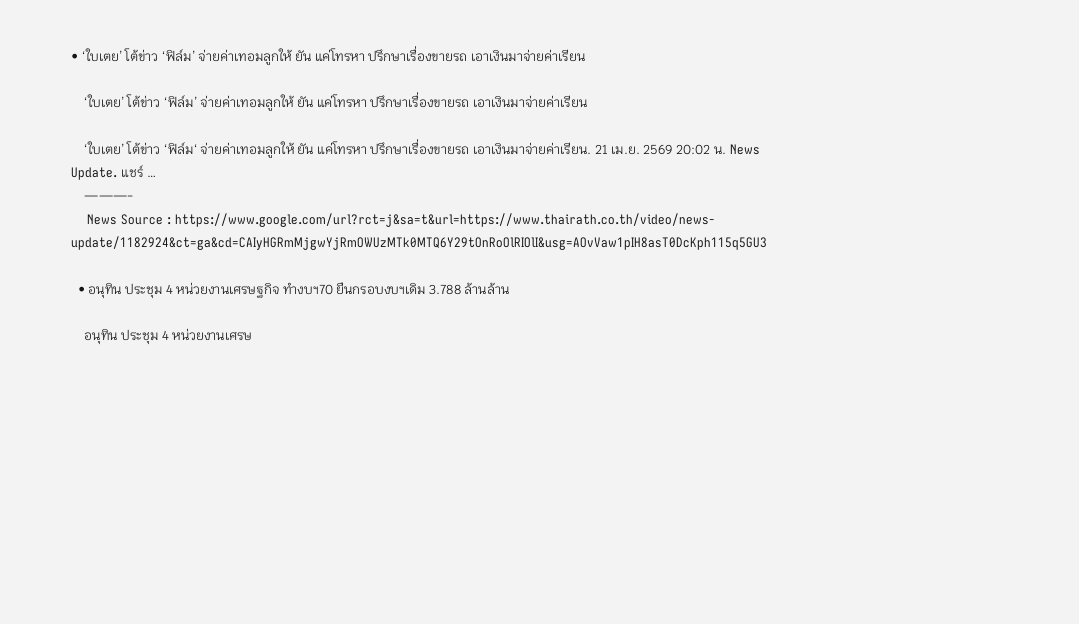• ‘ใบเตย’ โต้ข่าว ‘ฟิล์ม’ จ่ายค่าเทอมลูกให้ ยัน แค่โทรหา ปรึกษาเรื่องขายรถ เอาเงินมาจ่ายค่าเรียน

    ‘ใบเตย’ โต้ข่าว ‘ฟิล์ม’ จ่ายค่าเทอมลูกให้ ยัน แค่โทรหา ปรึกษาเรื่องขายรถ เอาเงินมาจ่ายค่าเรียน

    ‘ใบเตย’ โต้ข่าว ‘ฟิล์ม‘ จ่ายค่าเทอมลูกให้ ยัน แค่โทรหา ปรึกษาเรื่องขายรถ เอาเงินมาจ่ายค่าเรียน. 21 เม.ย. 2569 20:02 น. News Update. แชร์ …
    ———-
    News Source : https://www.google.com/url?rct=j&sa=t&url=https://www.thairath.co.th/video/news-update/1182924&ct=ga&cd=CAIyHGRmMjgwYjRmOWUzMTk0MTQ6Y29tOnRoOlRIOlI&usg=AOvVaw1pIH8asT0DcKph115q5GU3

  • อนุทิน ประชุม 4 หน่วยงานเศรษฐกิจ ทำงบฯ70 ยืนกรอบงบฯเดิม 3.788 ล้านล้าน

    อนุทิน ประชุม 4 หน่วยงานเศรษ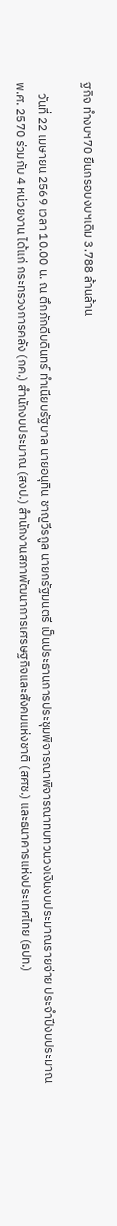ฐกิจ ทำงบฯ70 ยืนกรอบงบฯเดิม 3.788 ล้านล้าน

    วันที่ 22 เมษายน 2569 เวลา 10.00 น. ณ ตึกภักดีบดินทร์ ทำเนียบรัฐบาล นายอนุทิน ชาญวีรกูล นายกรัฐมนตรี เป็นประธานการประชุมพิจารณาพิจารณาทบทวนวงเงินงบประมาณรายจ่าย ประจำปีงบประมาณ พ.ศ. 2570 ร่วมกับ 4 หน่วยงาน ได้แก่ กระทรวงการคลัง (กค.) สำนักงบประมาณ (สงป.) สำนักงานสภาพัฒนาการเศรษฐกิจและสังคมแห่งชาติ (สศช.) และธนาคารแห่งประเทศไทย (ธปท.)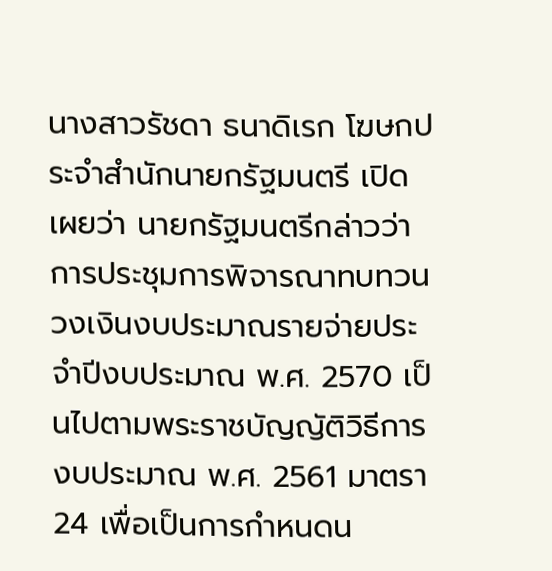นางสาวรัชดา ธนาดิเรก โฆษกประจำสำนักนายกรัฐมนตรี เปิดเผยว่า นายกรัฐมนตรีกล่าวว่า การประชุมการพิจารณาทบทวนวงเงินงบประมาณรายจ่ายประจำปีงบประมาณ พ.ศ. 2570 เป็นไปตามพระราชบัญญัติวิธีการงบประมาณ พ.ศ. 2561 มาตรา 24 เพื่อเป็นการกำหนดน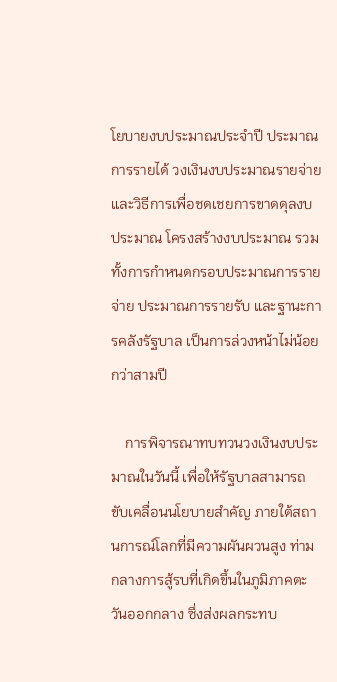โยบายงบประมาณประจำปี ประมาณการรายได้ วงเงินงบประมาณรายจ่าย และวิธีการเพื่อชดเชยการขาดดุลงบประมาณ โครงสร้างงบประมาณ รวมทั้งการกำหนดกรอบประมาณการรายจ่าย ประมาณการรายรับ และฐานะการคลังรัฐบาล เป็นการล่วงหน้าไม่น้อยกว่าสามปี

    การพิจารณาทบทวนวงเงินงบประมาณในวันนี้ เพื่อให้รัฐบาลสามารถขับเคลื่อนนโยบายสำคัญ ภายใต้สถานการณ์โลกที่มีความผันผวนสูง ท่ามกลางการสู้รบที่เกิดขึ้นในภูมิภาคตะวันออกกลาง ซึ่งส่งผลกระทบ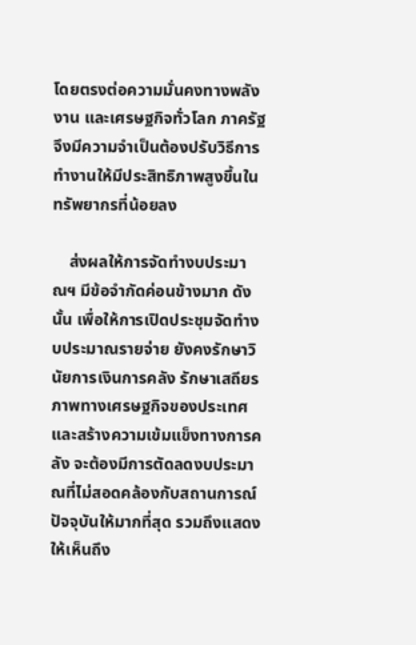โดยตรงต่อความมั่นคงทางพลังงาน และเศรษฐกิจทั่วโลก ภาครัฐจึงมีความจำเป็นต้องปรับวิธีการทำงานให้มีประสิทธิภาพสูงขึ้นในทรัพยากรที่น้อยลง

    ส่งผลให้การจัดทำงบประมาณฯ มีข้อจำกัดค่อนข้างมาก ดังนั้น เพื่อให้การเปิดประชุมจัดทำงบประมาณรายจ่าย ยังคงรักษาวินัยการเงินการคลัง รักษาเสถียรภาพทางเศรษฐกิจของประเทศ และสร้างความเข้มแข็งทางการคลัง จะต้องมีการตัดลดงบประมาณที่ไม่สอดคล้องกับสถานการณ์ปัจจุบันให้มากที่สุด รวมถึงแสดงให้เห็นถึง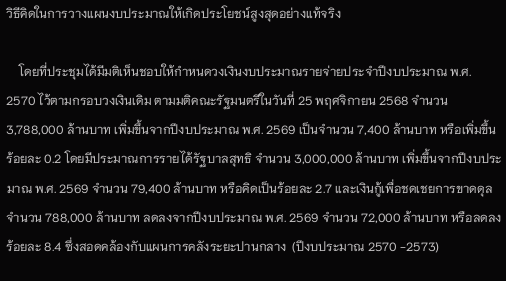วิธีคิดในการวางแผนงบประมาณให้เกิดประโยชน์สูงสุดอย่างแท้จริง

    โดยที่ประชุมได้มีมติเห็นชอบให้กำหนดวงเงินงบประมาณรายจ่ายประจำปีงบประมาณ พ.ศ. 2570 ไว้ตามกรอบวงเงินเดิม ตามมติคณะรัฐมนตรีในวันที่ 25 พฤศจิกายน 2568 จำนวน 3,788,000 ล้านบาท เพิ่มขึ้นจากปีงบประมาณ พ.ศ. 2569 เป็นจำนวน 7,400 ล้านบาท หรือเพิ่มขึ้นร้อยละ 0.2 โดยมีประมาณการรายได้รัฐบาลสุทธิ จำนวน 3,000,000 ล้านบาท เพิ่มขึ้นจากปีงบประมาณ พ.ศ. 2569 จำนวน 79,400 ล้านบาท หรือคิดเป็นร้อยละ 2.7 และเงินกู้เพื่อชดเชยการขาดดุล จำนวน 788,000 ล้านบาท ลดลงจากปีงบประมาณ พ.ศ. 2569 จำนวน 72,000 ล้านบาท หรือลดลงร้อยละ 8.4 ซึ่งสอดคล้องกับแผนการคลังระยะปานกลาง  (ปีงบประมาณ 2570 -2573)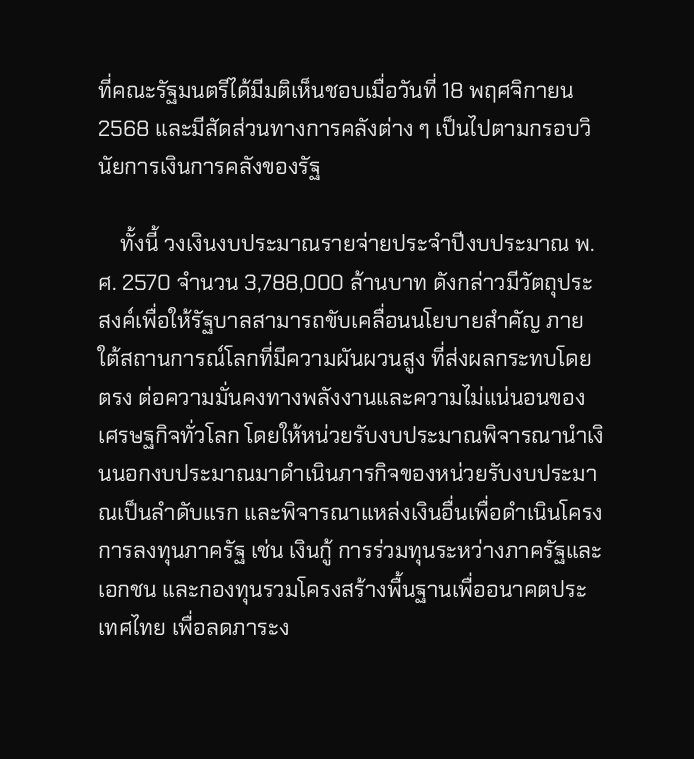ที่คณะรัฐมนตรีได้มีมติเห็นชอบเมื่อวันที่ 18 พฤศจิกายน 2568 และมีสัดส่วนทางการคลังต่าง ๆ เป็นไปตามกรอบวินัยการเงินการคลังของรัฐ

    ทั้งนี้ วงเงินงบประมาณรายจ่ายประจำปีงบประมาณ พ.ศ. 2570 จำนวน 3,788,000 ล้านบาท ดังกล่าวมีวัตถุประสงค์เพื่อให้รัฐบาลสามารถขับเคลื่อนนโยบายสำคัญ ภายใต้สถานการณ์โลกที่มีความผันผวนสูง ที่ส่งผลกระทบโดยตรง ต่อความมั่นคงทางพลังงานและความไม่แน่นอนของเศรษฐกิจทั่วโลก โดยให้หน่วยรับงบประมาณพิจารณานำเงินนอกงบประมาณมาดำเนินภารกิจของหน่วยรับงบประมาณเป็นลำดับแรก และพิจารณาแหล่งเงินอื่นเพื่อดำเนินโครงการลงทุนภาครัฐ เช่น เงินกู้ การร่วมทุนระหว่างภาครัฐและเอกชน และกองทุนรวมโครงสร้างพื้นฐานเพื่ออนาคตประเทศไทย เพื่อลดภาระง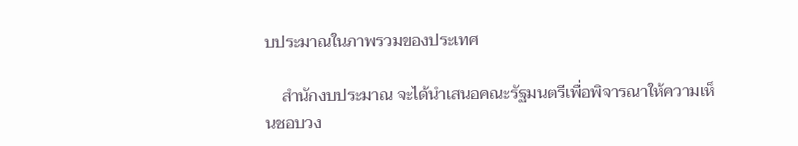บประมาณในภาพรวมของประเทศ

    สำนักงบประมาณ จะได้นำเสนอคณะรัฐมนตรีเพื่อพิจารณาให้ความเห็นชอบวง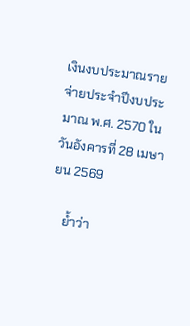เงินงบประมาณรายจ่ายประจำปีงบประมาณ พ.ศ. 2570 ในวันอังคารที่ 28 เมษายน 2569

    ย้ำว่า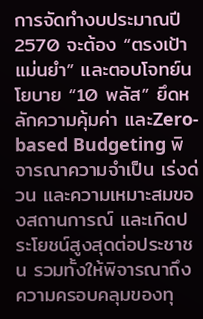การจัดทำงบประมาณปี 2570 จะต้อง “ตรงเป้า แม่นยำ” และตอบโจทย์นโยบาย “10 พลัส” ยึดหลักความคุ้มค่า และZero-based Budgeting พิจารณาความจำเป็น เร่งด่วน และความเหมาะสมของสถานการณ์ และเกิดประโยชน์สูงสุดต่อประชาชน รวมทั้งให้พิจารณาถึงความครอบคลุมของทุ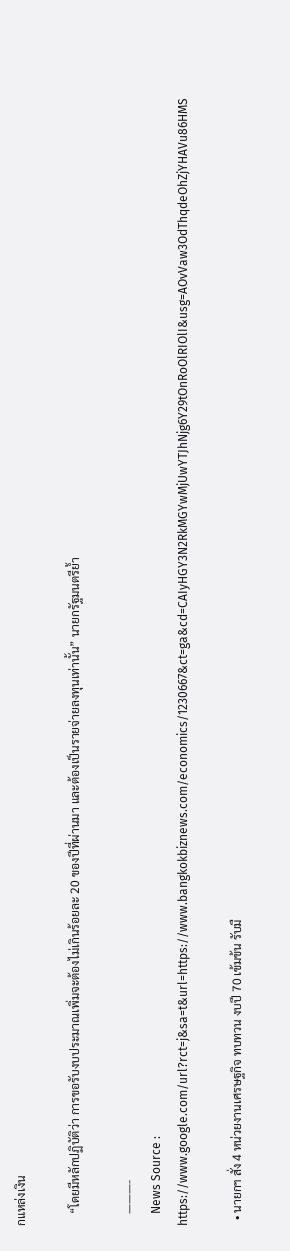กแหล่งเงิน

    “โดยมีหลักปฏิบัติว่า การขอรับงบประมาณเพิ่มจะต้องไม่เกินร้อยละ 20 ของปีที่ผ่านมา และต้องเป็นรายจ่ายลงทุนเท่านั้น” นายกรัฐมนตรีย้ำ

    ———-
    News Source : https://www.google.com/url?rct=j&sa=t&url=https://www.bangkokbiznews.com/economics/1230667&ct=ga&cd=CAIyHGY3N2RkMGYwMjUwYTJhNjg6Y29tOnRoOlRIOlI&usg=AOvVaw3OdThqdeOhZjYHAVu86HMS

  • นายกฯ สั่ง 4 หน่วยงานเศรษฐกิจ ทบทวน งบปี 70 เข้มข้น รับมื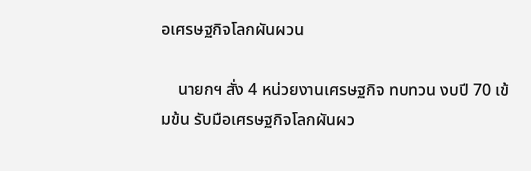อเศรษฐกิจโลกผันผวน

    นายกฯ สั่ง 4 หน่วยงานเศรษฐกิจ ทบทวน งบปี 70 เข้มข้น รับมือเศรษฐกิจโลกผันผว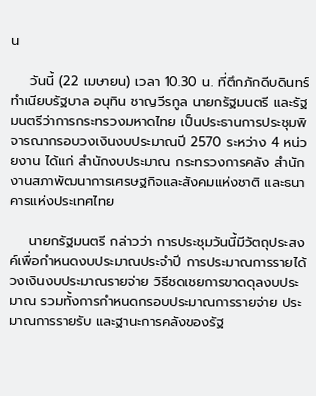น

    วันนี้ (22 เมษายน) เวลา 10.30 น. ที่ตึกภักดีบดินทร์ ทำเนียบรัฐบาล อนุทิน ชาญวีรกูล นายกรัฐมนตรี และรัฐมนตรีว่าการกระทรวงมหาดไทย เป็นประธานการประชุมพิจารณากรอบวงเงินงบประมาณปี 2570 ระหว่าง 4 หน่วยงาน ได้แก่ สำนักงบประมาณ กระทรวงการคลัง สำนักงานสภาพัฒนาการเศรษฐกิจและสังคมแห่งชาติ และธนาคารแห่งประเทศไทย

    นายกรัฐมนตรี กล่าวว่า การประชุมวันนี้มีวัตถุประสงค์เพื่อกำหนดงบประมาณประจำปี การประมาณการรายได้ วงเงินงบประมาณรายจ่าย วิธีชดเชยการขาดดุลงบประมาณ รวมทั้งการกำหนดกรอบประมาณการรายจ่าย ประมาณการรายรับ และฐานะการคลังของรัฐ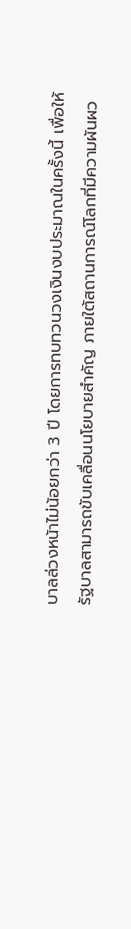บาลล่วงหน้าไม่น้อยกว่า 3 ปี โดยการทบทวนวงเงินงบประมาณในครั้งนี้ เพื่อให้รัฐบาลสามารถขับเคลื่อนนโยบายสำคัญ ภายใต้สถานการณ์โลกที่มีความผันผว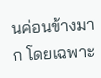นค่อนข้างมาก โดยเฉพาะ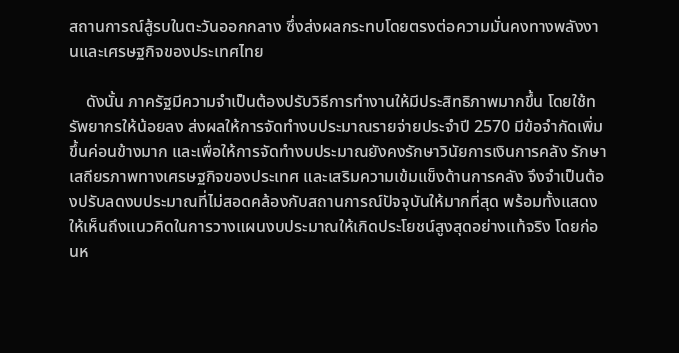สถานการณ์สู้รบในตะวันออกกลาง ซึ่งส่งผลกระทบโดยตรงต่อความมั่นคงทางพลังงานและเศรษฐกิจของประเทศไทย

    ดังนั้น ภาครัฐมีความจำเป็นต้องปรับวิธีการทำงานให้มีประสิทธิภาพมากขึ้น โดยใช้ทรัพยากรให้น้อยลง ส่งผลให้การจัดทำงบประมาณรายจ่ายประจำปี 2570 มีข้อจำกัดเพิ่มขึ้นค่อนข้างมาก และเพื่อให้การจัดทำงบประมาณยังคงรักษาวินัยการเงินการคลัง รักษาเสถียรภาพทางเศรษฐกิจของประเทศ และเสริมความเข้มแข็งด้านการคลัง จึงจำเป็นต้องปรับลดงบประมาณที่ไม่สอดคล้องกับสถานการณ์ปัจจุบันให้มากที่สุด พร้อมทั้งแสดงให้เห็นถึงแนวคิดในการวางแผนงบประมาณให้เกิดประโยชน์สูงสุดอย่างแท้จริง โดยก่อนห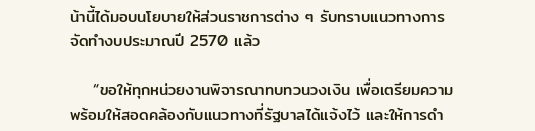น้านี้ได้มอบนโยบายให้ส่วนราชการต่าง ๆ รับทราบแนวทางการจัดทำงบประมาณปี 2570 แล้ว

    “ขอให้ทุกหน่วยงานพิจารณาทบทวนวงเงิน เพื่อเตรียมความพร้อมให้สอดคล้องกับแนวทางที่รัฐบาลได้แจ้งไว้ และให้การดำ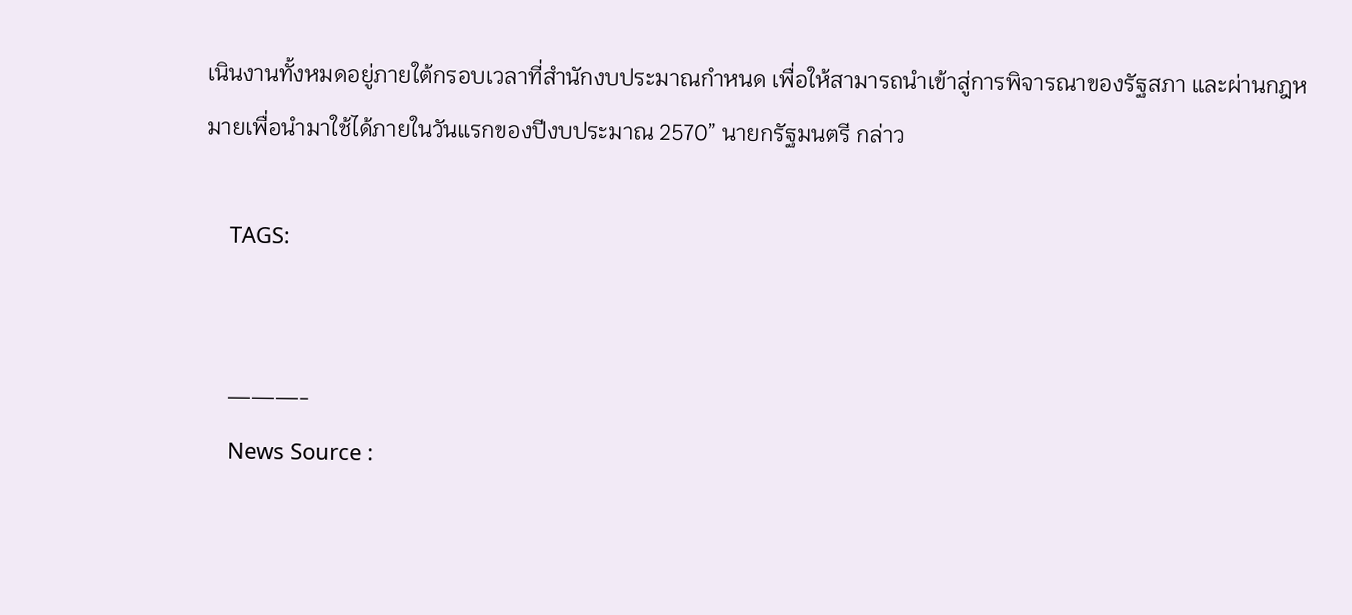เนินงานทั้งหมดอยู่ภายใต้กรอบเวลาที่สำนักงบประมาณกำหนด เพื่อให้สามารถนำเข้าสู่การพิจารณาของรัฐสภา และผ่านกฎหมายเพื่อนำมาใช้ได้ภายในวันแรกของปีงบประมาณ 2570” นายกรัฐมนตรี กล่าว

    TAGS:


    ———-
    News Source :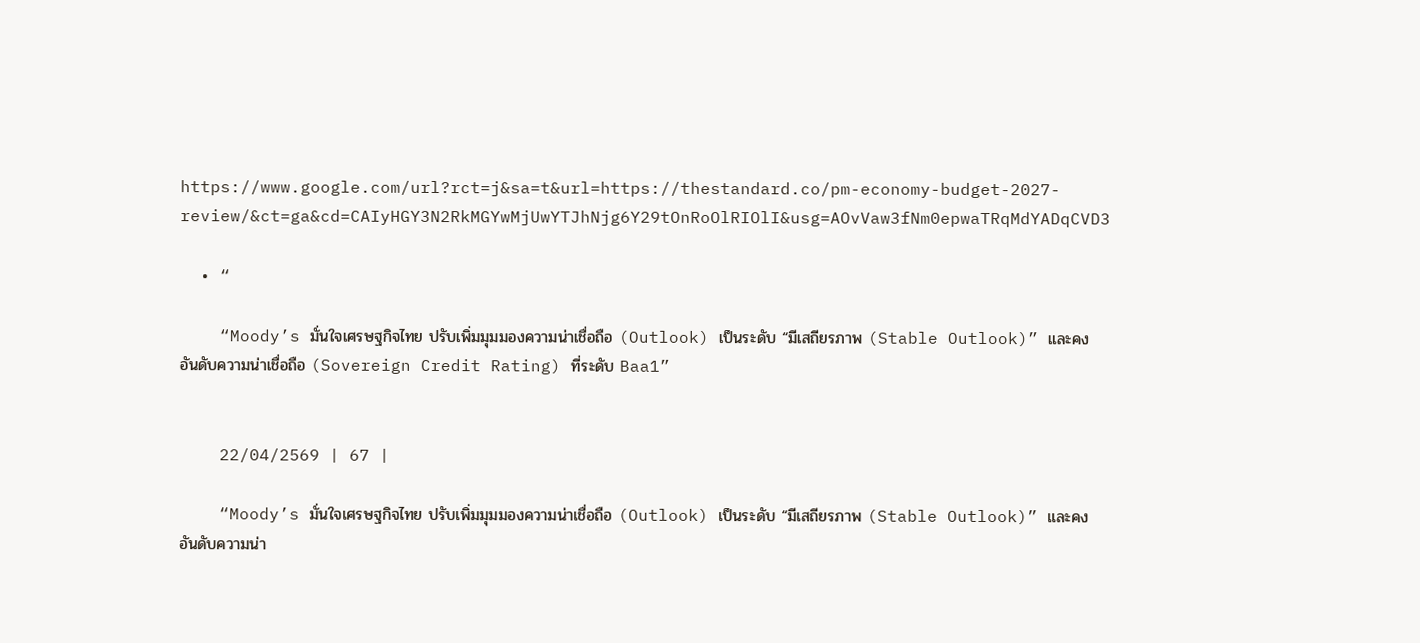https://www.google.com/url?rct=j&sa=t&url=https://thestandard.co/pm-economy-budget-2027-review/&ct=ga&cd=CAIyHGY3N2RkMGYwMjUwYTJhNjg6Y29tOnRoOlRIOlI&usg=AOvVaw3fNm0epwaTRqMdYADqCVD3

  • “

    “Moody’s มั่นใจเศรษฐกิจไทย ปรับเพิ่มมุมมองความน่าเชื่อถือ (Outlook) เป็นระดับ “มีเสถียรภาพ (Stable Outlook)” และคงอันดับความน่าเชื่อถือ (Sovereign Credit Rating) ที่ระดับ Baa1”


    22/04/2569 | 67 |

    “Moody’s มั่นใจเศรษฐกิจไทย ปรับเพิ่มมุมมองความน่าเชื่อถือ (Outlook) เป็นระดับ “มีเสถียรภาพ (Stable Outlook)” และคงอันดับความน่า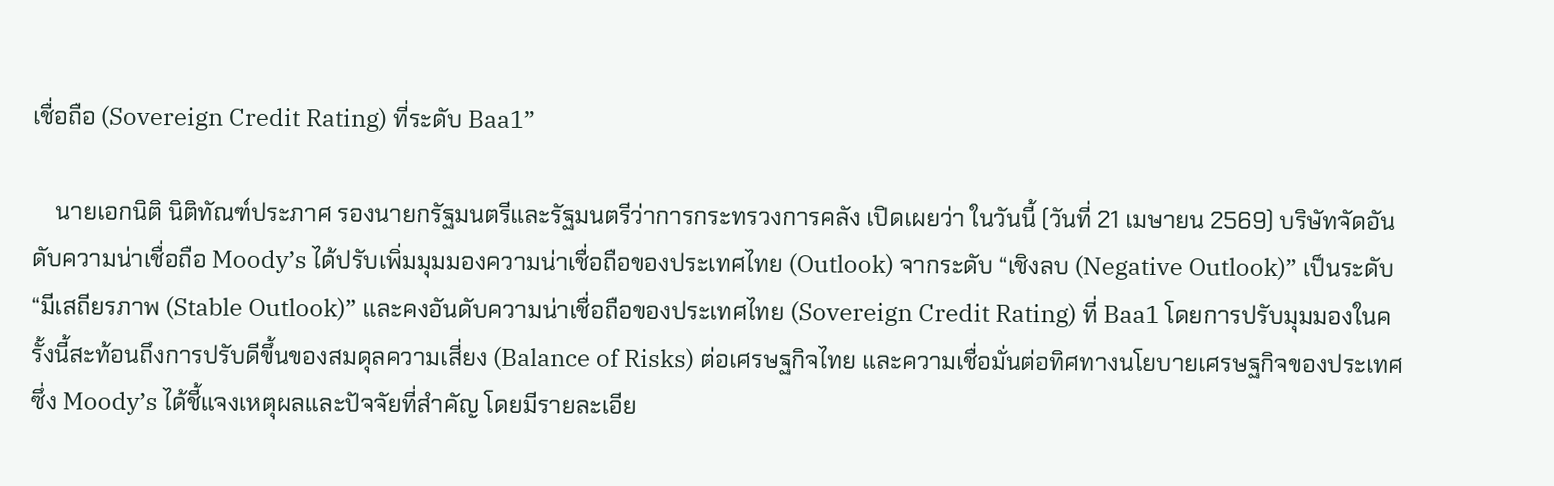เชื่อถือ (Sovereign Credit Rating) ที่ระดับ Baa1”

    นายเอกนิติ นิติทัณฑ์ประภาศ รองนายกรัฐมนตรีและรัฐมนตรีว่าการกระทรวงการคลัง เปิดเผยว่า ในวันนี้ (วันที่ 21 เมษายน 2569) บริษัทจัดอันดับความน่าเชื่อถือ Moody’s ได้ปรับเพิ่มมุมมองความน่าเชื่อถือของประเทศไทย (Outlook) จากระดับ “เชิงลบ (Negative Outlook)” เป็นระดับ “มีเสถียรภาพ (Stable Outlook)” และคงอันดับความน่าเชื่อถือของประเทศไทย (Sovereign Credit Rating) ที่ Baa1 โดยการปรับมุมมองในครั้งนี้สะท้อนถึงการปรับดีขึ้นของสมดุลความเสี่ยง (Balance of Risks) ต่อเศรษฐกิจไทย และความเชื่อมั่นต่อทิศทางนโยบายเศรษฐกิจของประเทศ ซึ่ง Moody’s ได้ชี้แจงเหตุผลและปัจจัยที่สำคัญ โดยมีรายละเอีย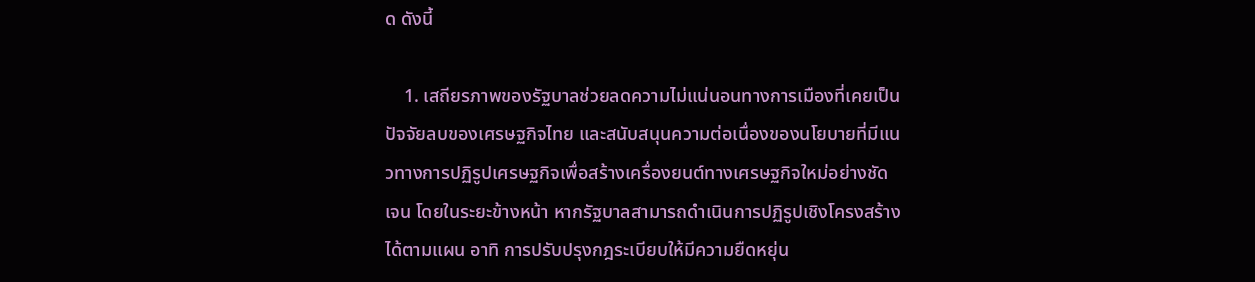ด ดังนี้

    1. เสถียรภาพของรัฐบาลช่วยลดความไม่แน่นอนทางการเมืองที่เคยเป็นปัจจัยลบของเศรษฐกิจไทย และสนับสนุนความต่อเนื่องของนโยบายที่มีแนวทางการปฏิรูปเศรษฐกิจเพื่อสร้างเครื่องยนต์ทางเศรษฐกิจใหม่อย่างชัดเจน โดยในระยะข้างหน้า หากรัฐบาลสามารถดำเนินการปฏิรูปเชิงโครงสร้างได้ตามแผน อาทิ การปรับปรุงกฎระเบียบให้มีความยืดหยุ่น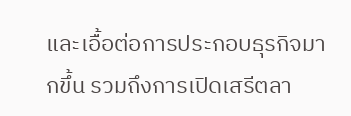และเอื้อต่อการประกอบธุรกิจมากขึ้น รวมถึงการเปิดเสรีตลา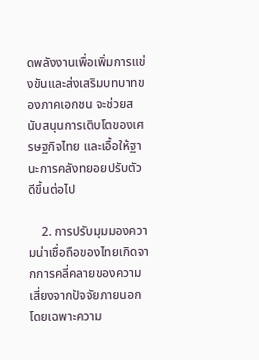ดพลังงานเพื่อเพิ่มการแข่งขันและส่งเสริมบทบาทของภาคเอกชน จะช่วยสนับสนุนการเติบโตของเศรษฐกิจไทย และเอื้อให้ฐานะการคลังทยอยปรับตัวดีขึ้นต่อไป

    2. การปรับมุมมองความน่าเชื่อถือของไทยเกิดจากการคลี่คลายของความเสี่ยงจากปัจจัยภายนอก โดยเฉพาะความ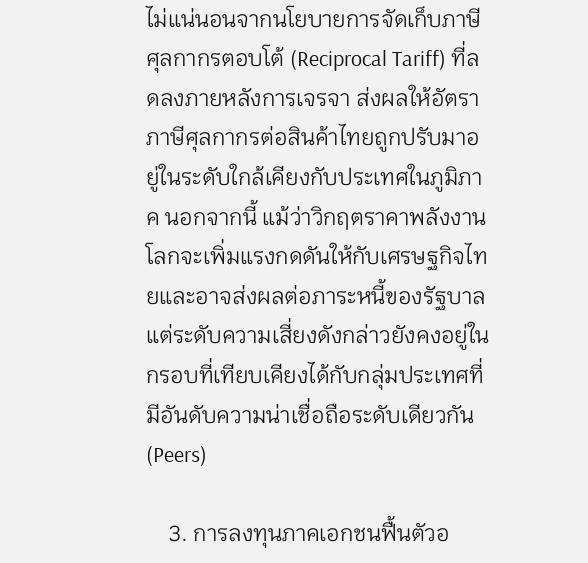ไม่แน่นอนจากนโยบายการจัดเก็บภาษีศุลกากรตอบโต้ (Reciprocal Tariff) ที่ลดลงภายหลังการเจรจา ส่งผลให้อัตราภาษีศุลกากรต่อสินค้าไทยถูกปรับมาอยู่ในระดับใกล้เคียงกับประเทศในภูมิภาค นอกจากนี้ แม้ว่าวิกฤตราคาพลังงานโลกจะเพิ่มแรงกดดันให้กับเศรษฐกิจไทยและอาจส่งผลต่อภาระหนี้ของรัฐบาล แต่ระดับความเสี่ยงดังกล่าวยังคงอยู่ในกรอบที่เทียบเคียงได้กับกลุ่มประเทศที่มีอันดับความน่าเชื่อถือระดับเดียวกัน (Peers)

    3. การลงทุนภาคเอกชนฟื้นตัวอ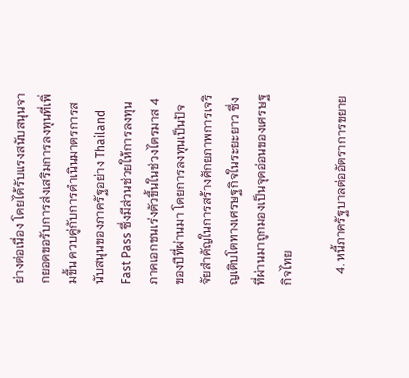ย่างต่อเนื่อง โดยได้รับแรงสนับสนุนจากยอดขอรับการส่งเสริมการลงทุนที่เพิ่มขึ้น ควบคู่กับการดำเนินมาตรการสนับสนุนของภาครัฐอย่าง Thailand Fast Pass ซึ่งมีส่วนช่วยให้การลงทุนภาคเอกชนเร่งตัวขึ้นในช่วงไตรมาส 4 ของปีที่ผ่านมา โดยการลงทุนเป็นปัจจัยสำคัญในการสร้างศักยภาพการเจริญเติบโตทางเศรษฐกิจในระยะยาว ซึ่งที่ผ่านมาถูกมองเป็นจุดอ่อนของเศรษฐกิจไทย

    4. หนี้ภาครัฐบาลต่ออัตราการขยาย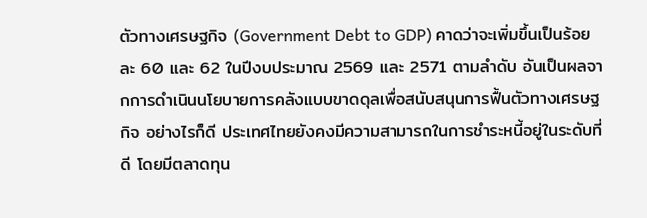ตัวทางเศรษฐกิจ (Government Debt to GDP) คาดว่าจะเพิ่มขึ้นเป็นร้อยละ 60 และ 62 ในปีงบประมาณ 2569 และ 2571 ตามลำดับ อันเป็นผลจากการดำเนินนโยบายการคลังแบบขาดดุลเพื่อสนับสนุนการฟื้นตัวทางเศรษฐกิจ อย่างไรก็ดี ประเทศไทยยังคงมีความสามารถในการชำระหนี้อยู่ในระดับที่ดี โดยมีตลาดทุน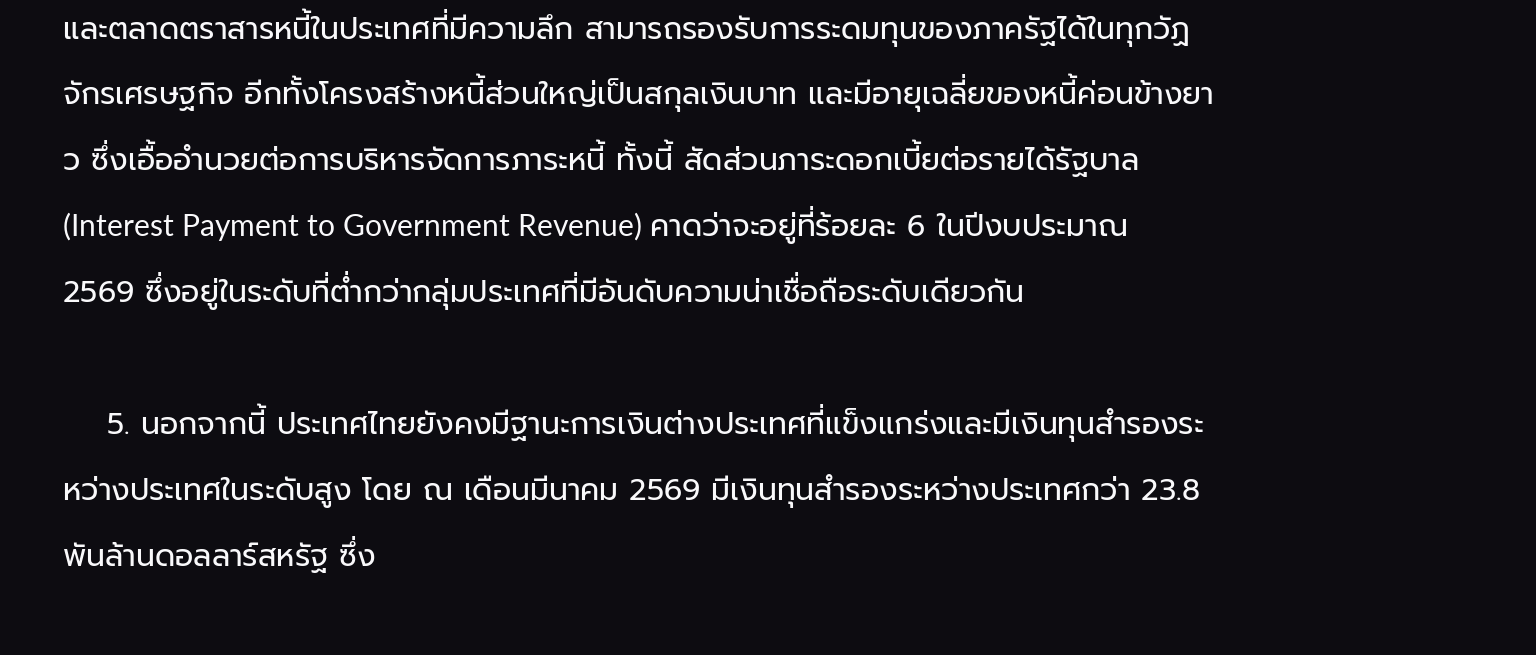และตลาดตราสารหนี้ในประเทศที่มีความลึก สามารถรองรับการระดมทุนของภาครัฐได้ในทุกวัฏจักรเศรษฐกิจ อีกทั้งโครงสร้างหนี้ส่วนใหญ่เป็นสกุลเงินบาท และมีอายุเฉลี่ยของหนี้ค่อนข้างยาว ซึ่งเอื้ออำนวยต่อการบริหารจัดการภาระหนี้ ทั้งนี้ สัดส่วนภาระดอกเบี้ยต่อรายได้รัฐบาล (Interest Payment to Government Revenue) คาดว่าจะอยู่ที่ร้อยละ 6 ในปีงบประมาณ 2569 ซึ่งอยู่ในระดับที่ต่ำกว่ากลุ่มประเทศที่มีอันดับความน่าเชื่อถือระดับเดียวกัน

    5. นอกจากนี้ ประเทศไทยยังคงมีฐานะการเงินต่างประเทศที่แข็งแกร่งและมีเงินทุนสำรองระหว่างประเทศในระดับสูง โดย ณ เดือนมีนาคม 2569 มีเงินทุนสำรองระหว่างประเทศกว่า 23.8 พันล้านดอลลาร์สหรัฐ ซึ่ง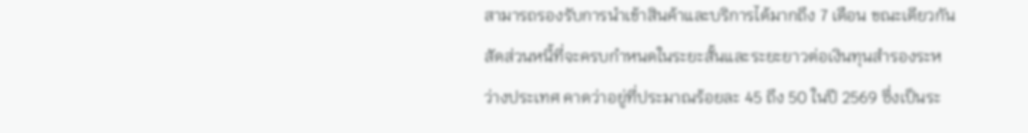สามารถรองรับการนำเข้าสินค้าและบริการได้มากถึง 7 เดือน ขณะเดียวกัน สัดส่วนหนี้ที่จะครบกำหนดในระยะสั้นและระยะยาวต่อเงินทุนสำรองระหว่างประเทศ คาดว่าอยู่ที่ประมาณร้อยละ 45 ถึง 50 ในปี 2569 ซึ่งเป็นระ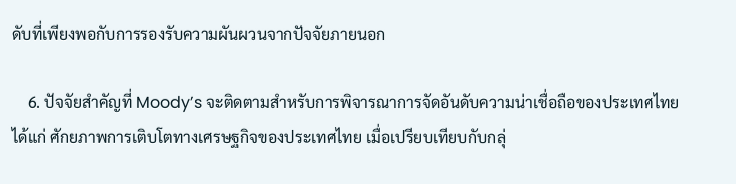ดับที่เพียงพอกับการรองรับความผันผวนจากปัจจัยภายนอก

    6. ปัจจัยสำคัญที่ Moody’s จะติดตามสำหรับการพิจารณาการจัดอันดับความน่าเชื่อถือของประเทศไทย ได้แก่ ศักยภาพการเติบโตทางเศรษฐกิจของประเทศไทย เมื่อเปรียบเทียบกับกลุ่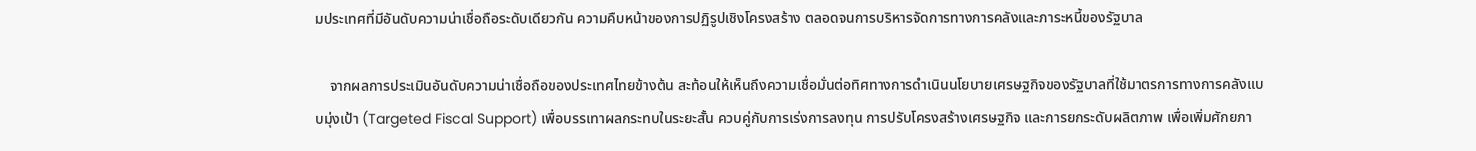มประเทศที่มีอันดับความน่าเชื่อถือระดับเดียวกัน ความคืบหน้าของการปฏิรูปเชิงโครงสร้าง ตลอดจนการบริหารจัดการทางการคลังและภาระหนี้ของรัฐบาล

    จากผลการประเมินอันดับความน่าเชื่อถือของประเทศไทยข้างต้น สะท้อนให้เห็นถึงความเชื่อมั่นต่อทิศทางการดำเนินนโยบายเศรษฐกิจของรัฐบาลที่ใช้มาตรการทางการคลังแบบมุ่งเป้า (Targeted Fiscal Support) เพื่อบรรเทาผลกระทบในระยะสั้น ควบคู่กับการเร่งการลงทุน การปรับโครงสร้างเศรษฐกิจ และการยกระดับผลิตภาพ เพื่อเพิ่มศักยภา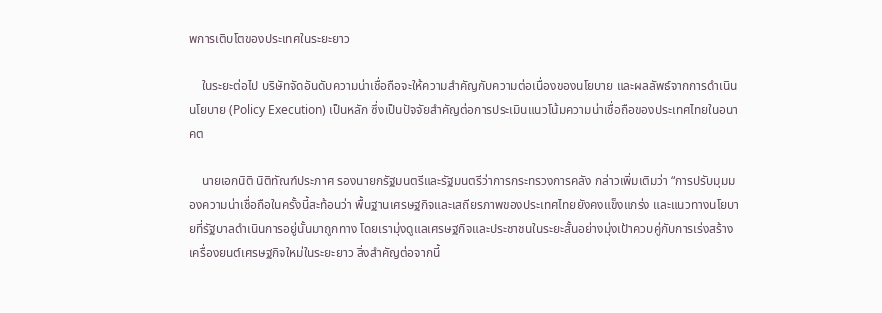พการเติบโตของประเทศในระยะยาว

    ในระยะต่อไป บริษัทจัดอันดับความน่าเชื่อถือจะให้ความสำคัญกับความต่อเนื่องของนโยบาย และผลลัพธ์จากการดำเนินนโยบาย (Policy Execution) เป็นหลัก ซึ่งเป็นปัจจัยสำคัญต่อการประเมินแนวโน้มความน่าเชื่อถือของประเทศไทยในอนาคต

    นายเอกนิติ นิติทัณฑ์ประภาศ รองนายกรัฐมนตรีและรัฐมนตรีว่าการกระทรวงการคลัง กล่าวเพิ่มเติมว่า “การปรับมุมมองความน่าเชื่อถือในครั้งนี้สะท้อนว่า พื้นฐานเศรษฐกิจและเสถียรภาพของประเทศไทยยังคงแข็งแกร่ง และแนวทางนโยบายที่รัฐบาลดำเนินการอยู่นั้นมาถูกทาง โดยเรามุ่งดูแลเศรษฐกิจและประชาชนในระยะสั้นอย่างมุ่งเป้าควบคู่กับการเร่งสร้างเครื่องยนต์เศรษฐกิจใหม่ในระยะยาว สิ่งสำคัญต่อจากนี้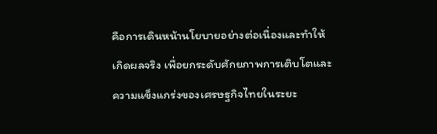คือการเดินหน้านโยบายอย่างต่อเนื่องและทำให้เกิดผลจริง เพื่อยกระดับศักยภาพการเติบโตและความแข็งแกร่งของเศรษฐกิจไทยในระยะ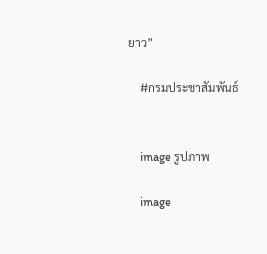ยาว”

    #กรมประชาสัมพันธ์


    image รูปภาพ

    image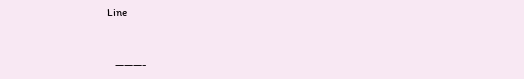Line


    ———-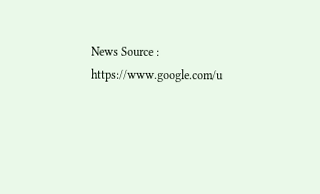News Source : https://www.google.com/u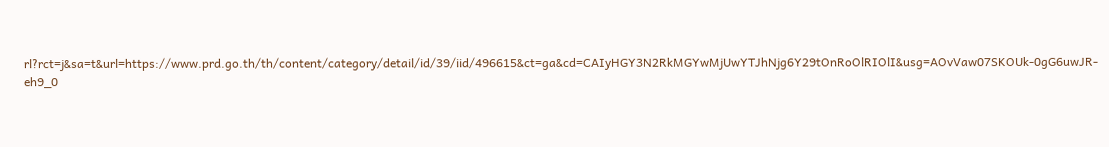rl?rct=j&sa=t&url=https://www.prd.go.th/th/content/category/detail/id/39/iid/496615&ct=ga&cd=CAIyHGY3N2RkMGYwMjUwYTJhNjg6Y29tOnRoOlRIOlI&usg=AOvVaw07SKOUk-0gG6uwJR-eh9_0